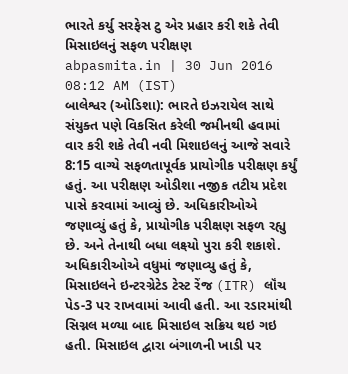ભારતે કર્યુ સરફેસ ટુ એર પ્રહાર કરી શકે તેવી મિસાઇલનું સફળ પરીક્ષણ
abpasmita.in | 30 Jun 2016 08:12 AM (IST)
બાલેશ્વર (ઓડિશા): ભારતે ઇઝરાયેલ સાથે સંયુક્ત પણે વિકસિત કરેલી જમીનથી હવામાં વાર કરી શકે તેવી નવી મિશાઇલનું આજે સવારે 8:15 વાગ્યે સફળતાપૂર્વક પ્રાયોગીક પરીક્ષણ કર્યું હતું. આ પરીક્ષણ ઓડીશા નજીક તટીય પ્રદેશ પાસે કરવામાં આવ્યું છે. અધિકારીઓએ જણાવ્યું હતું કે, પ્રાયોગીક પરીક્ષણ સફળ રહ્યુ છે. અને તેનાથી બધા લક્ષ્યો પુરા કરી શકાશે. અધિકારીઓએ વધુમાં જણાવ્યુ હતું કે, મિસાઇલને ઇન્ટરગ્રેટેડ ટેસ્ટ રેંજ (ITR) લૉંચ પેડ-3 પર રાખવામાં આવી હતી. આ રડારમાંથી સિગ્નલ મળ્યા બાદ મિસાઇલ સક્રિય થઇ ગઇ હતી. મિસાઇલ દ્વારા બંગાળની ખાડી પર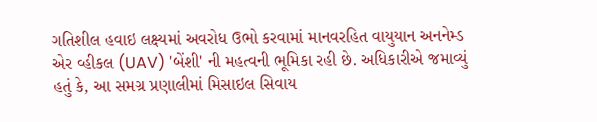ગતિશીલ હવાઇ લક્ષ્યમાં અવરોધ ઉભો કરવામાં માનવરહિત વાયુયાન અનનેમ્ડ એર વ્હીકલ (UAV) 'બેંશી' ની મહત્વની ભૂમિકા રહી છે. અધિકારીએ જમાવ્યું હતું કે, આ સમગ્ર પ્રણાલીમાં મિસાઇલ સિવાય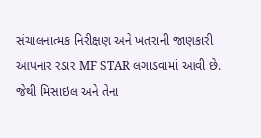સંચાલનાત્મક નિરીક્ષણ અને ખતરાની જાણકારી આપનાર રડાર MF STAR લગાડવામાં આવી છે. જેથી મિસાઇલ અને તેના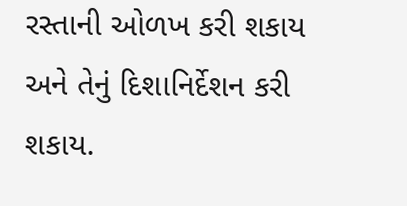રસ્તાની ઓળખ કરી શકાય અને તેનું દિશાનિર્દેશન કરી શકાય.